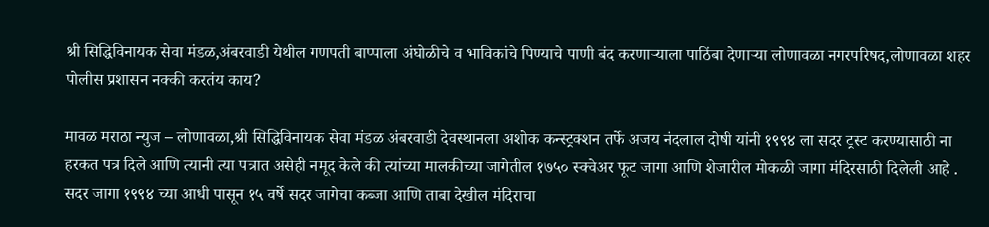श्री सिद्धिविनायक सेवा मंडळ,अंबरवाडी येथील गणपती बाप्पाला अंघोळीचे व भाविकांचे पिण्याचे पाणी बंद करणाऱ्याला पाठिंबा देणाऱ्या लोणावळा नगरपरिषद,लोणावळा शहर पोलीस प्रशासन नक्की करतंय काय?

मावळ मराठा न्युज – लोणावळा,श्री सिद्धिविनायक सेवा मंडळ अंबरवाडी देवस्थानला अशोक कन्स्ट्रक्शन तर्फे अजय नंदलाल दोषी यांनी १९९४ ला सदर ट्रस्ट करण्यासाठी ना हरकत पत्र दिले आणि त्यानी त्या पत्रात असेही नमूद केले की त्यांच्या मालकीच्या जागेतील १७५० स्क्वेअर फूट जागा आणि शेजारील मोकळी जागा मंदिरसाठी दिलेली आहे . सदर जागा १९९४ च्या आधी पासून १५ वर्षे सदर जागेचा कब्जा आणि ताबा देखील मंदिराचा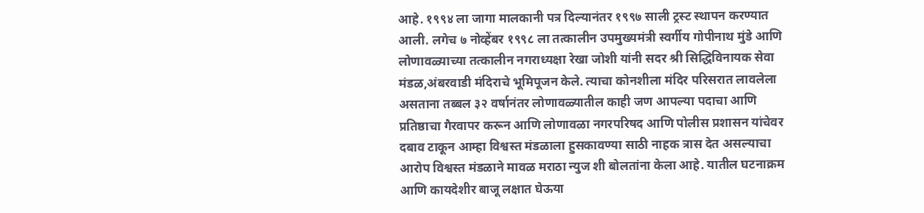आहे. १९९४ ला जागा मालकानी पत्र दिल्यानंतर १९९७ साली ट्रस्ट स्थापन करण्यात आली. लगेच ७ नोव्हेंबर १९९८ ला तत्कालीन उपमुख्यमंत्री स्वर्गीय गोपीनाथ मुंडे आणि लोणावळ्याच्या तत्कालीन नगराध्यक्षा रेखा जोशी यांनी सदर श्री सिद्धिविनायक सेवा मंडळ,अंबरवाडी मंदिराचे भूमिपूजन केले. त्याचा कोनशीला मंदिर परिसरात लावलेला असताना तब्बल ३२ वर्षानंतर लोणावळ्यातील काही जण आपल्या पदाचा आणि प्रतिष्ठाचा गैरवापर करून आणि लोणावळा नगरपरिषद आणि पोलीस प्रशासन यांचेवर दबाव टाकून आम्हा विश्वस्त मंडळाला हुसकावण्या साठी नाहक त्रास देत असल्याचा आरोप विश्वस्त मंडळाने मावळ मराठा न्युज शी बोलतांना केला आहे. यातील घटनाक्रम आणि कायदेशीर बाजू लक्षात घेऊया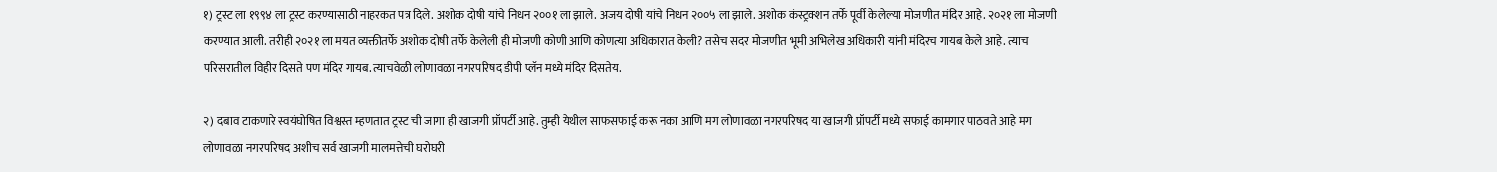१) ट्रस्ट ला १९९४ ला ट्रस्ट करण्यासाठी नाहरकत पत्र दिले. अशोक दोषी यांचे निधन २००१ ला झाले. अजय दोषी यांचे निधन २००५ ला झाले. अशोक कंस्ट्रक्शन तर्फे पूर्वी केलेल्या मोजणीत मंदिर आहे. २०२१ ला मोजणी करण्यात आली. तरीही २०२१ ला मयत व्यक्तीतर्फे अशोक दोषी तर्फे केलेली ही मोजणी कोणी आणि कोणत्या अधिकारात केली? तसेच सदर मोजणीत भूमी अभिलेख अधिकारी यांनी मंदिरच गायब केले आहे. त्याच परिसरातील विहीर दिसते पण मंदिर गायब. त्याचवेळी लोणावळा नगरपरिषद डीपी प्लॅन मध्ये मंदिर दिसतेय.

२) दबाव टाकणारे स्वयंघोषित विश्वस्त म्हणतात ट्रस्ट ची जागा ही खाजगी प्रॉपर्टी आहे. तुम्ही येथील साफसफाई करू नका आणि मग लोणावळा नगरपरिषद या खाजगी प्रॉपर्टी मध्ये सफाई कामगार पाठवते आहे मग लोणावळा नगरपरिषद अशीच सर्व खाजगी मालमत्तेची घरोघरी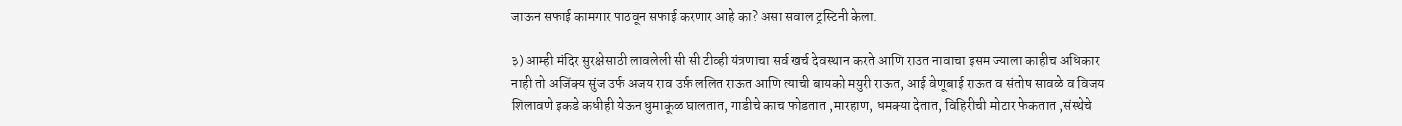जाऊन सफाई कामगार पाठवून सफाई करणार आहे का? असा सवाल ट्रस्टिनी केला.

३) आम्ही मंदिर सुरक्षेसाठी लावलेली सी सी टीव्ही यंत्रणाचा सर्व खर्च देवस्थान करते आणि राउत नावाचा इसम ज्याला काहीच अधिकार नाही तो अजिंक्य सुंज उर्फ अजय राव उर्फ़ ललित राऊत आणि त्याची बायको मयुरी राऊत, आई वेणूबाई राऊत व संतोष सावळे व विजय शिलावणे इकडे कधीही येऊन धुमाकूळ घालतात, गाडीचे काच फोडतात ,मारहाण, धमक्या देतात, विहिरीची मोटार फेकतात ,संस्थेचे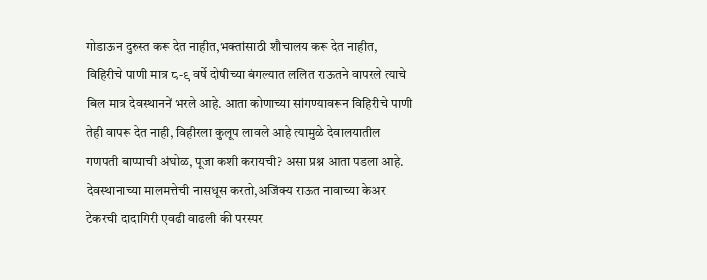गोडाऊन दुरुस्त करू देत नाहीत,भक्तांसाठी शौचालय करू देत नाहीत, विहिरीचे पाणी मात्र ८-९ वर्षे दोषीच्या बंगल्यात ललित राऊतने वापरले त्याचे बिल मात्र देवस्थाननें भरले आहे. आता कोणाच्या सांगण्यावरून विहिरीचे पाणी तेही वापरू देत नाही, विहीरला कुलूप लावले आहे त्यामुळे देवालयातील गणपती बाप्पाची अंघोळ, पूजा कशी करायची? असा प्रश्न आता पडला आहे. देवस्थानाच्या मालमत्तेची नासधूस करतो,अजिंक्य राऊत नावाच्या केअर टेकरची दादागिरी एवढी वाढली की परस्पर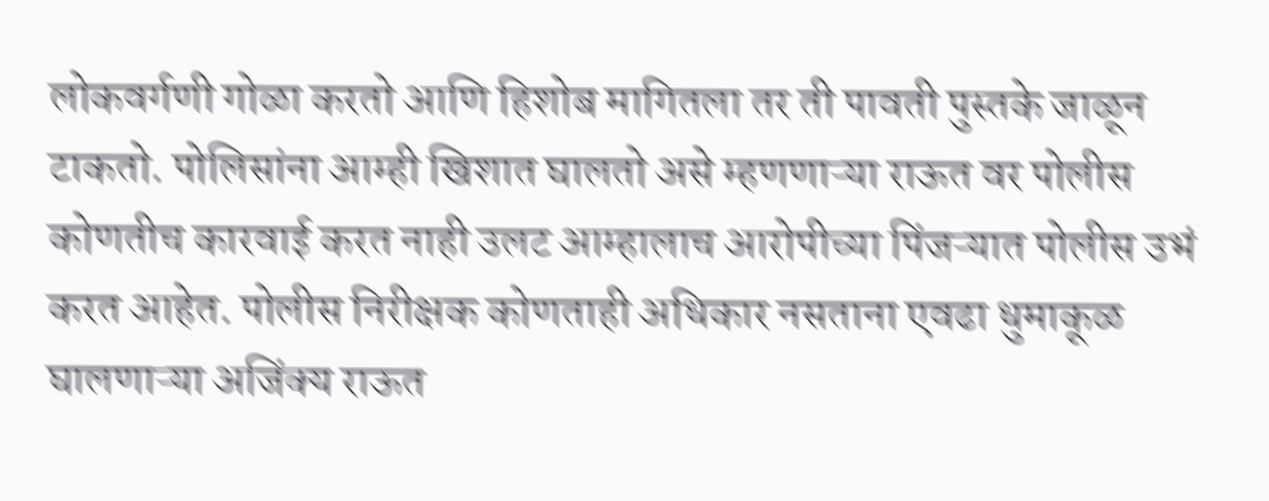लोकवर्गणी गोळा करतो आणि हिशोब मागितला तर ती पावती पुस्तके जाळून टाकतो. पोलिसांना आम्ही खिशात घालतो असे म्हणणाऱ्या राऊत वर पोलीस कोणतीच कारवाई करत नाही उलट आम्हालाच आरोपीच्या पिंजऱ्यात पोलीस उभं करत आहेत. पोलीस निरीक्षक कोणताही अधिकार नसताना एवढा धुमाकूळ घालणाऱ्या अजिंक्य राऊत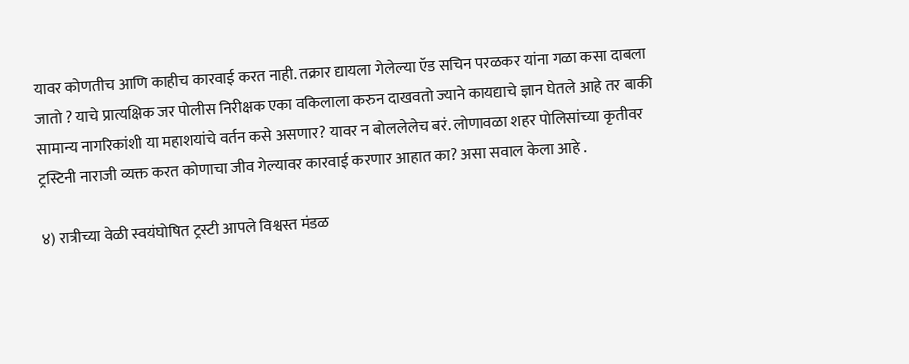यावर कोणतीच आणि काहीच कारवाई करत नाही. तक्रार द्यायला गेलेल्या ऍड सचिन परळकर यांना गळा कसा दाबला जातो ? याचे प्रात्यक्षिक जर पोलीस निरीक्षक एका वकिलाला करुन दाखवतो ज्याने कायद्याचे ज्ञान घेतले आहे तर बाकी सामान्य नागरिकांशी या महाशयांचे वर्तन कसे असणार? यावर न बोललेलेच बरं. लोणावळा शहर पोलिसांच्या कृतीवर ट्रस्टिनी नाराजी व्यक्त करत कोणाचा जीव गेल्यावर कारवाई करणार आहात का? असा सवाल केला आहे .

४) रात्रीच्या वेळी स्वयंघोषित ट्रस्टी आपले विश्वस्त मंडळ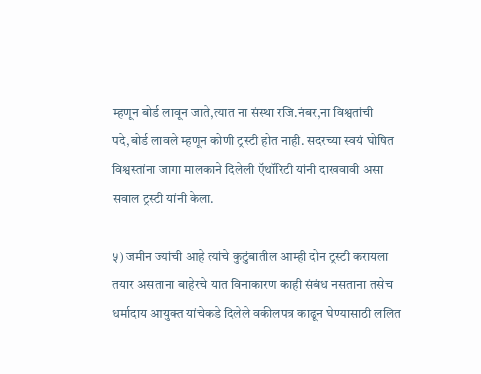म्हणून बोर्ड लावून जाते,त्यात ना संस्था रजि.नंबर,ना विश्वतांची पदे,बोर्ड लावले म्हणून कोणी ट्रस्टी होत नाही. सदरच्या स्वयं घोषित विश्वस्तांना जागा मालकाने दिलेली ऍथॉरिटी यांनी दाखवावी असा सवाल ट्रस्टी यांनी केला.

५) जमीन ज्यांची आहे त्यांचे कुटुंबातील आम्ही दोन ट्रस्टी करायला तयार असताना बाहेरचे यात विनाकारण काही संबंध नसताना तसेच धर्मादाय आयुक्त यांचेकडे दिलेले वकीलपत्र काढून घेण्यासाठी ललित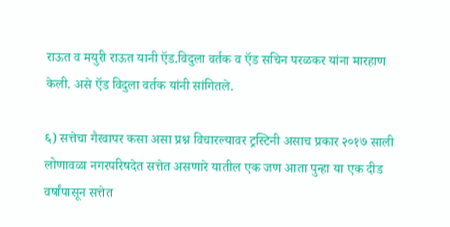राऊत व मयुरी राऊत यानी ऍड.विदुला वर्तक व ऍड सचिन परळकर यांना मारहाण केली. असे ऍड विदुला वर्तक यांनी सांगितले.

६) सत्तेचा गैरवापर कसा असा प्रश्न विचारल्यावर ट्रस्टिनी असाच प्रकार २०१७ साली लोणावळा नगरपरिषदेत सत्तेत असणारे यातील एक जण आता पुन्हा या एक दीड वर्षांपासून सत्तेत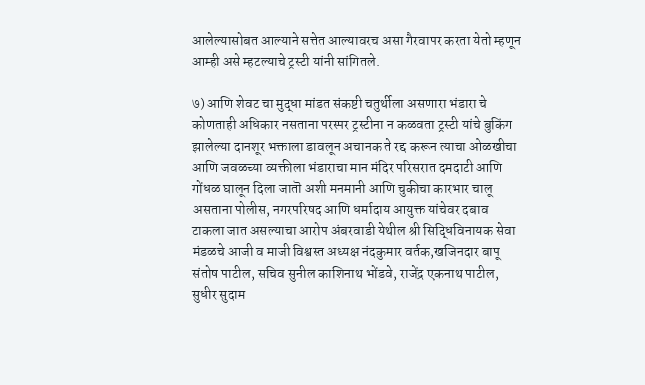आलेल्यासोबत आल्याने सत्तेत आल्यावरच असा गैरवापर करता येतो म्हणून आम्ही असे म्हटल्याचे ट्रस्टी यांनी सांगितले.

७) आणि शेवट चा मुद्धा मांडत संकष्टी चतुर्थीला असणारा भंडारा चे कोणताही अधिकार नसताना परस्पर ट्रस्टीना न कळवता ट्रस्टी यांचे बुकिंग झालेल्या दानशूर भक्ताला डावलून अचानक ते रद्द करून त्याचा ओळखीचा आणि जवळच्या व्यक्तीला भंडाराचा मान मंदिर परिसरात दमदाटी आणि गोंधळ घालून दिला जातॊ अशी मनमानी आणि चुकीचा कारभार चालू असताना पोलीस, नगरपरिषद आणि धर्मादाय आयुक्त यांचेवर दबाव टाकला जात असल्याचा आरोप अंबरवाडी येथील श्री सिद्धिविनायक सेवा मंडळचे आजी व माजी विश्वस्त अध्यक्ष नंदकुमार वर्तक,खजिनदार बापू संतोष पाटील, सचिव सुनील काशिनाथ भोंडवे, राजेंद्र एकनाथ पाटील, सुधीर सुदाम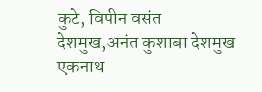कुटे, विपीन वसंत देशमुख,अनंत कुशाबा देशमुख एकनाथ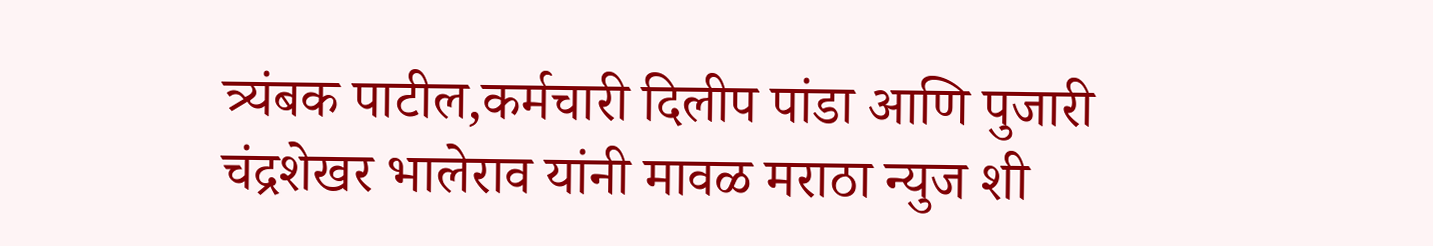त्र्यंबक पाटील,कर्मचारी दिलीप पांडा आणि पुजारी चंद्रशेखर भालेराव यांनी मावळ मराठा न्युज शी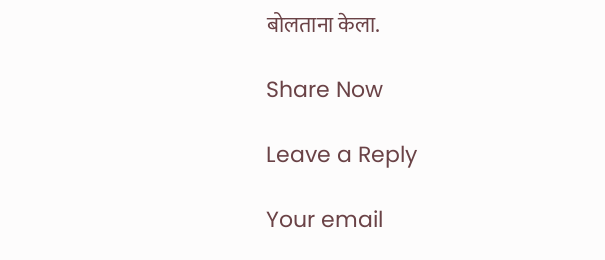बोलताना केला.

Share Now

Leave a Reply

Your email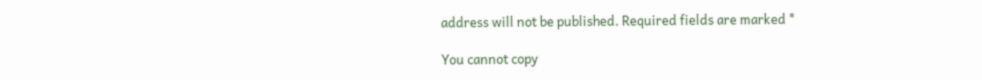address will not be published. Required fields are marked *

You cannot copy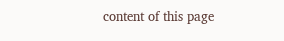content of this page